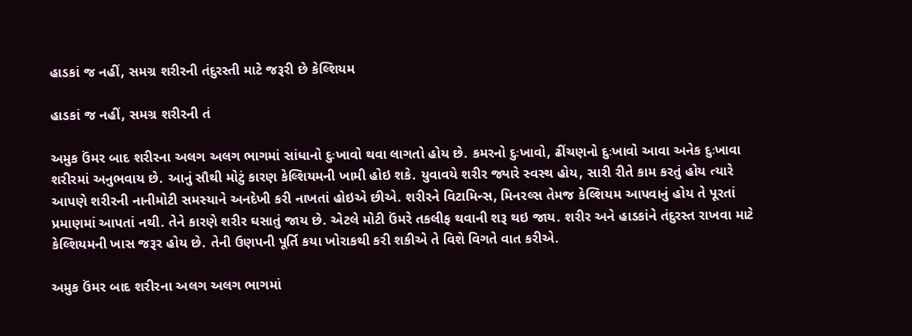હાડકાં જ નહીં, સમગ્ર શરીરની તંદુરસ્તી માટે જરૂરી છે કેલ્શિયમ

હાડકાં જ નહીં, સમગ્ર શરીરની તં

અમુક ઉંમર બાદ શરીરના અલગ અલગ ભાગમાં સાંધાનો દુઃખાવો થવા લાગતો હોય છે. કમરનો દુઃખાવો, ઢીંચણનો દુઃખાવો આવા અનેક દુઃખાવા શરીરમાં અનુભવાય છે. આનું સૌથી મોટું કારણ કેલ્શિયમની ખામી હોઇ શકે. યુવાવયે શરીર જ્યારે સ્વસ્થ હોય, સારી રીતે કામ કરતું હોય ત્યારે આપણે શરીરની નાનીમોટી સમસ્યાને અનદેખી કરી નાખતાં હોઇએ છીએ. શરીરને વિટામિન્સ, મિનરલ્સ તેમજ કેલ્શિયમ આપવાનું હોય તે પૂરતાં પ્રમાણમાં આપતાં નથી. તેને કારણે શરીર ઘસાતું જાય છે. એટલે મોટી ઉંમરે તકલીફ થવાની શરૂ થઇ જાય. શરીર અને હાડકાંને તંદુરસ્ત રાખવા માટે કેલ્શિયમની ખાસ જરૂર હોય છે. તેની ઉણપની પૂર્તિ કયા ખોરાકથી કરી શકીએ તે વિશે વિગતે વાત કરીએ.

અમુક ઉંમર બાદ શરીરના અલગ અલગ ભાગમાં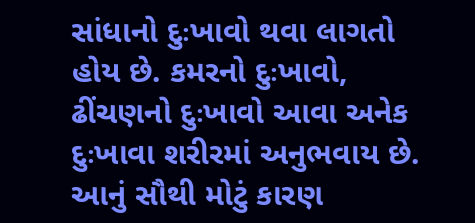સાંધાનો દુઃખાવો થવા લાગતો હોય છે. કમરનો દુઃખાવો, ઢીંચણનો દુઃખાવો આવા અનેક દુઃખાવા શરીરમાં અનુભવાય છે. આનું સૌથી મોટું કારણ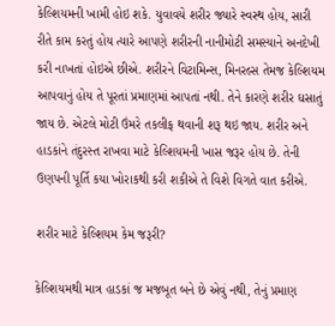કેલ્શિયમની ખામી હોઇ શકે. યુવાવયે શરીર જ્યારે સ્વસ્થ હોય, સારી રીતે કામ કરતું હોય ત્યારે આપણે શરીરની નાનીમોટી સમસ્યાને અનદેખી કરી નાખતાં હોઇએ છીએ. શરીરને વિટામિન્સ, મિનરલ્સ તેમજ કેલ્શિયમ આપવાનું હોય તે પૂરતાં પ્રમાણમાં આપતાં નથી. તેને કારણે શરીર ઘસાતું જાય છે. એટલે મોટી ઉંમરે તકલીફ થવાની શરૂ થઇ જાય. શરીર અને હાડકાંને તંદુરસ્ત રાખવા માટે કેલ્શિયમની ખાસ જરૂર હોય છે. તેની ઉણપની પૂર્તિ કયા ખોરાકથી કરી શકીએ તે વિશે વિગતે વાત કરીએ.

શરીર માટે કેલ્શિયમ કેમ જરૂરી?

કેલ્શિયમથી માત્ર હાડકાં જ મજબૂત બને છે એવું નથી, તેનું પ્રમાણ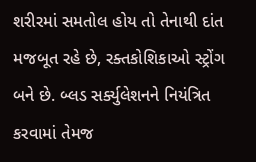શરીરમાં સમતોલ હોય તો તેનાથી દાંત મજબૂત રહે છે, રક્તકોશિકાઓ સ્ટ્રોંગ બને છે. બ્લડ સર્ક્યુલેશનને નિયંત્રિત કરવામાં તેમજ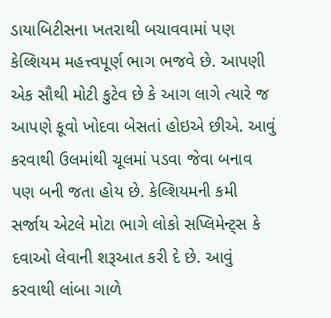ડાયાબિટીસના ખતરાથી બચાવવામાં પણ કેલ્શિયમ મહત્ત્વપૂર્ણ ભાગ ભજવે છે. આપણી એક સૌથી મોટી કુટેવ છે કે આગ લાગે ત્યારે જ આપણે કૂવો ખોદવા બેસતાં હોઇએ છીએ. આવું કરવાથી ઉલમાંથી ચૂલમાં પડવા જેવા બનાવ પણ બની જતા હોય છે. કેલ્શિયમની કમી સર્જાય એટલે મોટા ભાગે લોકો સપ્લિમેન્ટ્સ કે દવાઓ લેવાની શરૂઆત કરી દે છે. આવું કરવાથી લાંબા ગાળે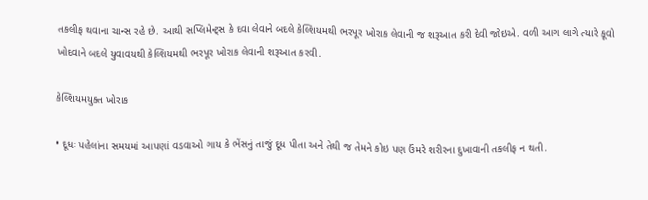તકલીફ થવાના ચાન્સ રહે છે. આથી સપ્લિમેન્ટ્સ કે દવા લેવાને બદલે કેલ્શિયમથી ભરપૂર ખોરાક લેવાની જ શરૂઆત કરી દેવી જોઇએ. વળી આગ લાગે ત્યારે કૂવો ખોદવાને બદલે યુવાવયથી કેલ્શિયમથી ભરપૂર ખોરાક લેવાની શરૂઆત કરવી.

કેલ્શિયમયુક્ત ખોરાક

• દૂધઃ પહેલાંના સમયમાં આપણાં વડવાઓ ગાય કે ભેંસનું તાજું દૂધ પીતા અને તેથી જ તેમને કોઇ પણ ઉંમરે શરીરના દુખાવાની તકલીફ ન થતી.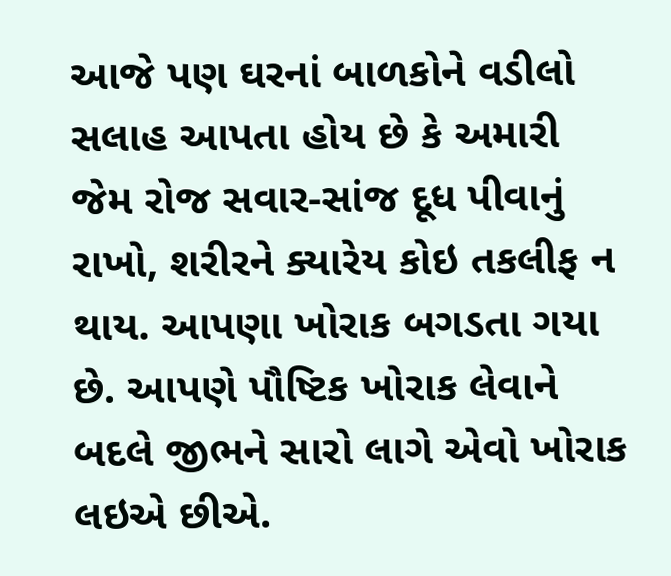આજે પણ ઘરનાં બાળકોને વડીલો સલાહ આપતા હોય છે કે અમારી જેમ રોજ સવાર-સાંજ દૂધ પીવાનું રાખો, શરીરને ક્યારેય કોઇ તકલીફ ન થાય. આપણા ખોરાક બગડતા ગયા છે. આપણે પૌષ્ટિક ખોરાક લેવાને બદલે જીભને સારો લાગે એવો ખોરાક લઇએ છીએ.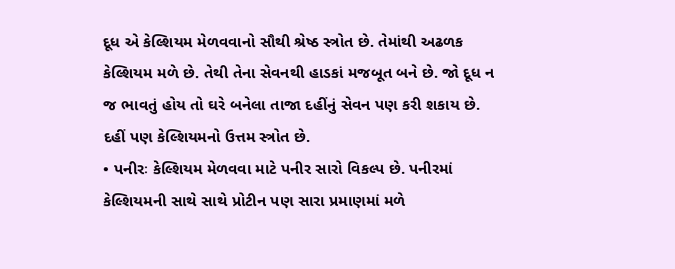દૂધ એ કેલ્શિયમ મેળવવાનો સૌથી શ્રેષ્ઠ સ્ત્રોત છે. તેમાંથી અઢળક કેલ્શિયમ મળે છે. તેથી તેના સેવનથી હાડકાં મજબૂત બને છે. જો દૂધ ન જ ભાવતું હોય તો ઘરે બનેલા તાજા દહીંનું સેવન પણ કરી શકાય છે. દહીં પણ કેલ્શિયમનો ઉત્તમ સ્ત્રોત છે.
• પનીરઃ કેલ્શિયમ મેળવવા માટે પનીર સારો વિકલ્પ છે. પનીરમાં કેલ્શિયમની સાથે સાથે પ્રોટીન પણ સારા પ્રમાણમાં મળે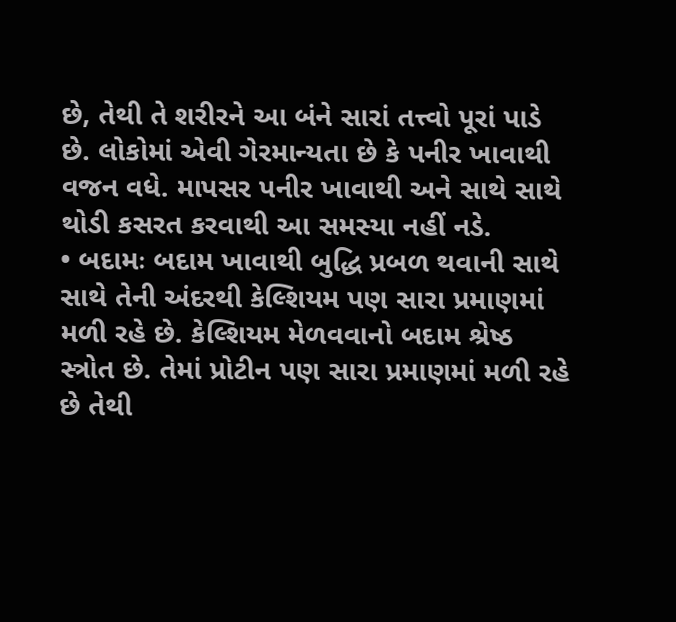છે, તેથી તે શરીરને આ બંને સારાં તત્ત્વો પૂરાં પાડે છે. લોકોમાં એવી ગેરમાન્યતા છે કે પનીર ખાવાથી વજન વધે. માપસર પનીર ખાવાથી અને સાથે સાથે થોડી કસરત કરવાથી આ સમસ્યા નહીં નડે.
• બદામઃ બદામ ખાવાથી બુદ્ધિ પ્રબળ થવાની સાથે સાથે તેની અંદરથી કેલ્શિયમ પણ સારા પ્રમાણમાં મળી રહે છે. કેલ્શિયમ મેળવવાનો બદામ શ્રેષ્ઠ સ્ત્રોત છે. તેમાં પ્રોટીન પણ સારા પ્રમાણમાં મળી રહે છે તેથી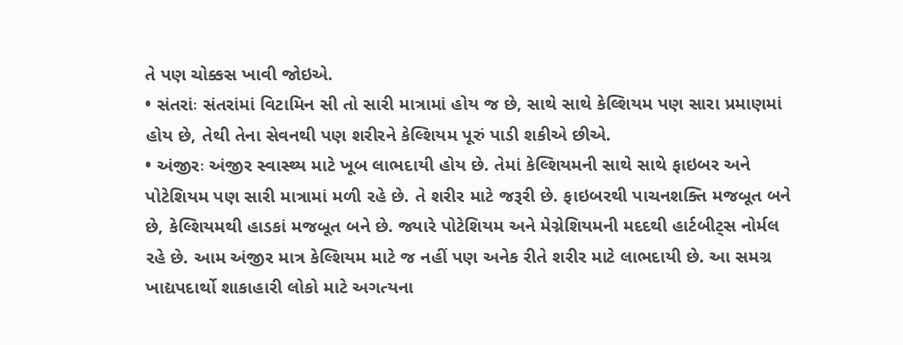તે પણ ચોક્કસ ખાવી જોઇએ.
• સંતરાંઃ સંતરાંમાં વિટામિન સી તો સારી માત્રામાં હોય જ છે, સાથે સાથે કેલ્શિયમ પણ સારા પ્રમાણમાં હોય છે, તેથી તેના સેવનથી પણ શરીરને કેલ્શિયમ પૂરું પાડી શકીએ છીએ.
• અંજીરઃ અંજીર સ્વાસ્થ્ય માટે ખૂબ લાભદાયી હોય છે. તેમાં કેલ્શિયમની સાથે સાથે ફાઇબર અને પોટેશિયમ પણ સારી માત્રામાં મળી રહે છે. તે શરીર માટે જરૂરી છે. ફાઇબરથી પાચનશક્તિ મજબૂત બને છે, કેલ્શિયમથી હાડકાં મજબૂત બને છે. જ્યારે પોટેશિયમ અને મેગ્નેશિયમની મદદથી હાર્ટબીટ્સ નોર્મલ રહે છે. આમ અંજીર માત્ર કેલ્શિયમ માટે જ નહીં પણ અનેક રીતે શરીર માટે લાભદાયી છે. આ સમગ્ર ખાદ્યપદાર્થો શાકાહારી લોકો માટે અગત્યના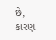છે, કારણ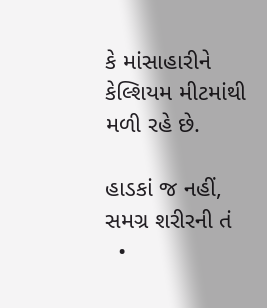કે માંસાહારીને કેલ્શિયમ મીટમાંથી મળી રહે છે.

હાડકાં જ નહીં, સમગ્ર શરીરની તં
  •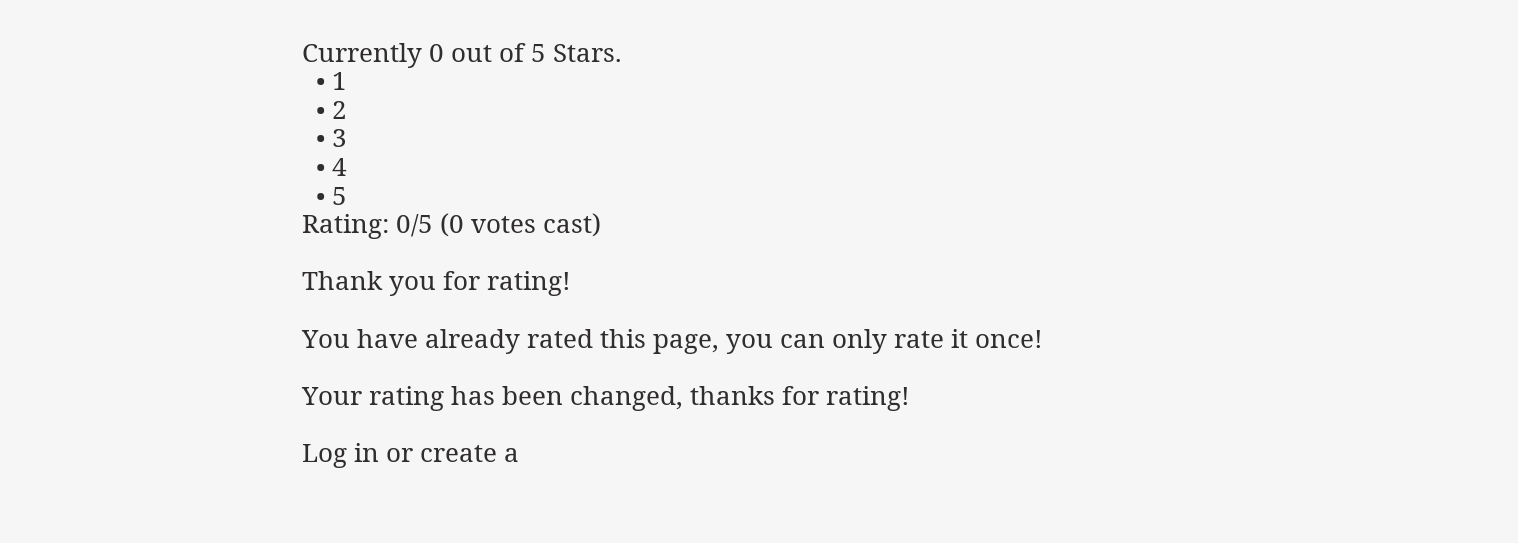Currently 0 out of 5 Stars.
  • 1
  • 2
  • 3
  • 4
  • 5
Rating: 0/5 (0 votes cast)

Thank you for rating!

You have already rated this page, you can only rate it once!

Your rating has been changed, thanks for rating!

Log in or create a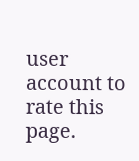user account to rate this page.